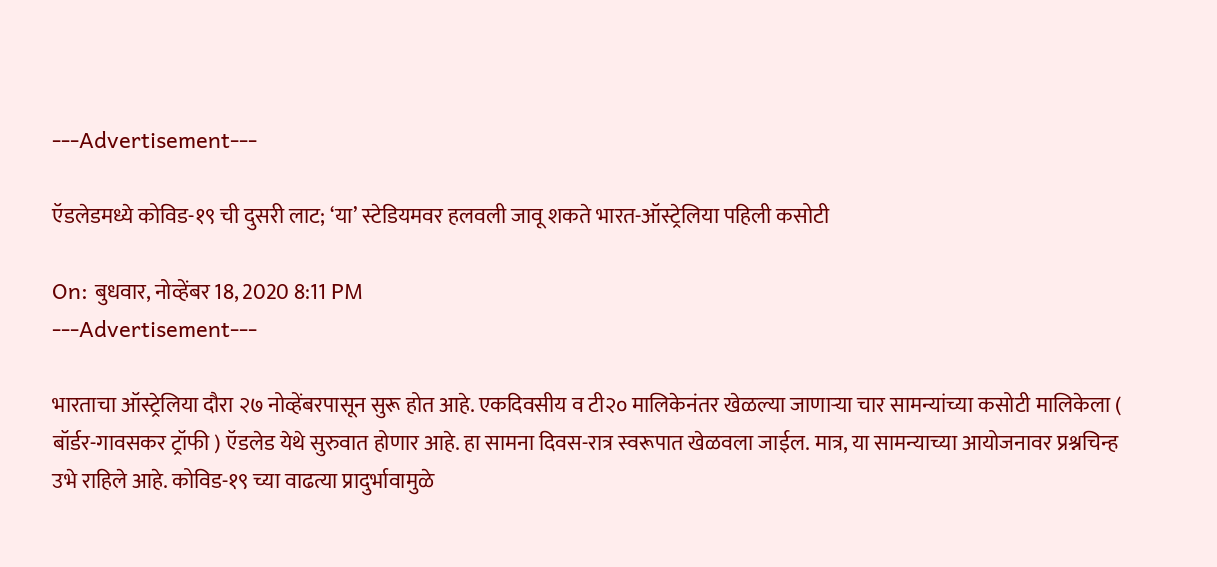---Advertisement---

ऍडलेडमध्ये कोविड-१९ ची दुसरी लाट; ‘या’ स्टेडियमवर हलवली जावू शकते भारत-ऑस्ट्रेलिया पहिली कसोटी

On: बुधवार, नोव्हेंबर 18, 2020 8:11 PM
---Advertisement---

भारताचा ऑस्ट्रेलिया दौरा २७ नोव्हेंबरपासून सुरू होत आहे. एकदिवसीय व टी२० मालिकेनंतर खेळल्या जाणाऱ्या चार सामन्यांच्या कसोटी मालिकेला ( बॉर्डर-गावसकर ट्रॉफी ) ऍडलेड येथे‌ सुरुवात होणार आहे. हा सामना दिवस-रात्र स्वरूपात खेळवला जाईल. मात्र, या सामन्याच्या आयोजनावर प्रश्नचिन्ह उभे राहिले आहे. कोविड-१९ च्या वाढत्या प्रादुर्भावामुळे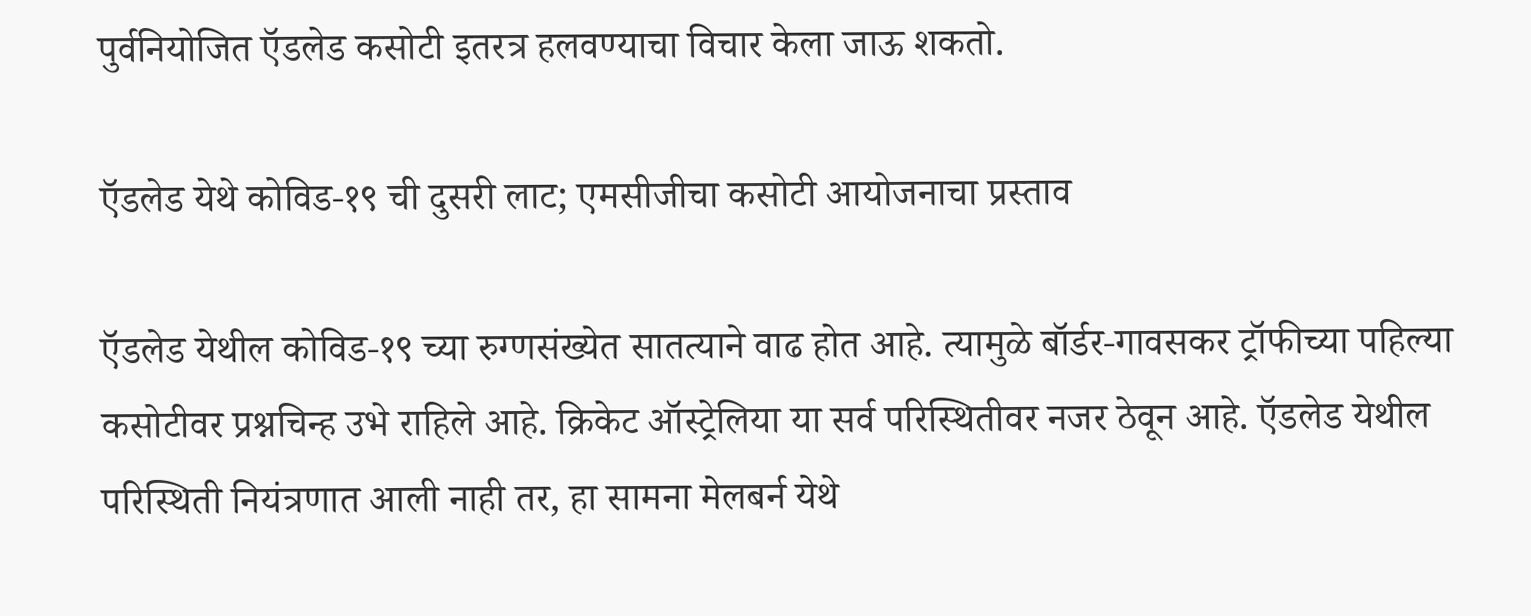पुर्वनियोजित ऍडलेड कसोटी इतरत्र हलवण्याचा विचार केला जाऊ शकतो.

ऍडलेड येथे कोविड-१९ ची दुसरी लाट; एमसीजीचा कसोटी आयोजनाचा प्रस्ताव

ऍडलेड येथील कोविड-१९ च्या रुग्णसंख्येत सातत्याने वाढ होत आहे. त्यामुळे बॉर्डर-गावसकर ट्रॉफीच्या पहिल्या कसोटीवर प्रश्नचिन्ह उभे राहिले आहे. क्रिकेट ऑस्ट्रेलिया या सर्व परिस्थितीवर नजर ठेवून आहे. ऍडलेड येथील परिस्थिती नियंत्रणात आली नाही तर, हा सामना मेलबर्न येथे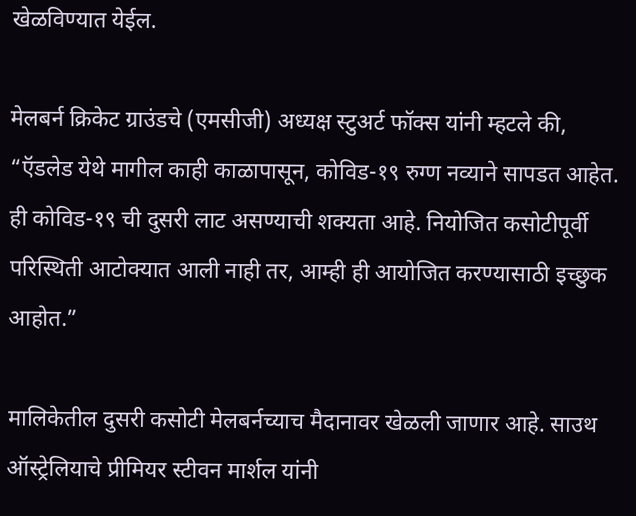खेळविण्यात येईल.

मेलबर्न क्रिकेट ग्राउंडचे (एमसीजी) अध्यक्ष स्टुअर्ट फॉक्स यांनी म्हटले की, “ऍडलेड येथे मागील काही काळापासून, कोविड-१९ रुग्ण नव्याने सापडत आहेत. ही कोविड-१९ ची दुसरी लाट असण्याची शक्यता आहे. नियोजित कसोटीपूर्वी परिस्थिती आटोक्यात आली नाही तर, आम्ही ही आयोजित करण्यासाठी इच्छुक आहोत.”

मालिकेतील दुसरी कसोटी मेलबर्नच्याच मैदानावर खेळली जाणार आहे. साउथ ऑस्ट्रेलियाचे प्रीमियर स्टीवन मार्शल यांनी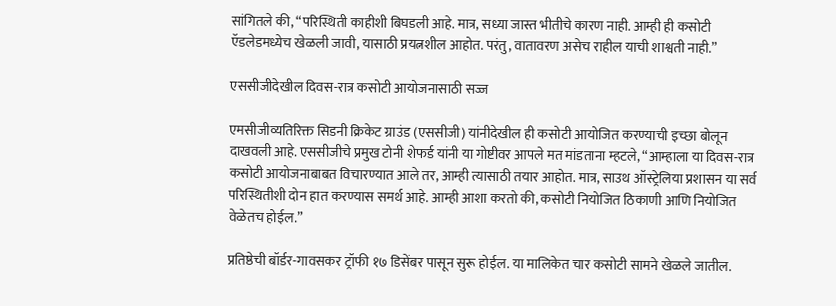सांगितले की, “परिस्थिती काहीशी बिघडली आहे. मात्र, सध्या जास्त भीतीचे कारण नाही. आम्ही ही कसोटी ऍडलेडमध्येच खेळली जावी, यासाठी प्रयत्नशील आहोत. परंतु, वातावरण असेच राहील याची शाश्वती नाही.”

एससीजीदेखील दिवस-रात्र कसोटी आयोजनासाठी सज्ज

एमसीजीव्यतिरिक्त सिडनी क्रिकेट ग्राउंड (एससीजी) यांनीदेखील ही कसोटी आयोजित करण्याची इच्छा बोलून दाखवली आहे. एससीजीचे प्रमुख टोनी शेफर्ड यांनी या गोष्टीवर आपले मत मांडताना म्हटले, “आम्हाला या दिवस-रात्र कसोटी आयोजनाबाबत विचारण्यात आले तर, आम्ही त्यासाठी तयार आहोत. मात्र, साउथ ऑस्ट्रेलिया प्रशासन या सर्व परिस्थितीशी दोन हात करण्यास समर्थ आहे. आम्ही आशा करतो की, कसोटी नियोजित ठिकाणी आणि नियोजित वेळेतच होईल.”

प्रतिष्ठेची बॉर्डर-गावसकर ट्रॉफी १७ डिसेंबर पासून सुरू होईल. या मालिकेत चार कसोटी सामने खेळले जातील.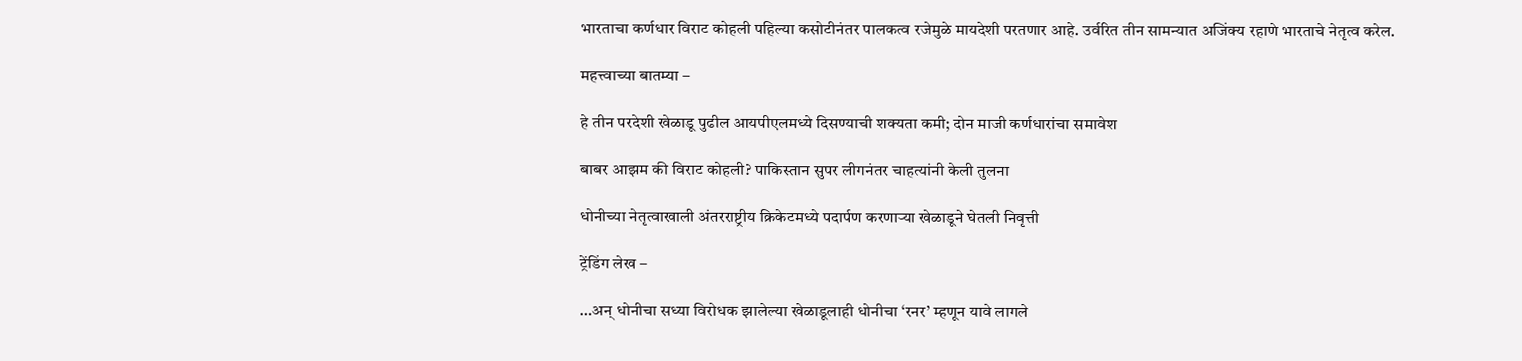भारताचा कर्णधार विराट कोहली पहिल्या कसोटीनंतर पालकत्व रजेमुळे मायदेशी परतणार आहे. उर्वरित तीन सामन्यात अजिंक्य रहाणे भारताचे नेतृत्व करेल.

महत्त्वाच्या बातम्या –

हे तीन परदेशी खेळाडू पुढील आयपीएलमध्ये दिसण्याची शक्यता कमी; दोन माजी कर्णधारांचा समावेश

बाबर आझम की विराट कोहली? पाकिस्तान सुपर लीगनंतर चाहत्यांनी केली तुलना

धोनीच्या नेतृत्वाखाली अंतरराष्ट्रीय क्रिकेटमध्ये पदार्पण करणाऱ्या खेळाडूने घेतली निवृत्ती

ट्रेंडिंग लेख –

…अन् धोनीचा सध्या विरोधक झालेल्या खेळाडूलाही धोनीचा ‘रनर’ म्हणून यावे लागले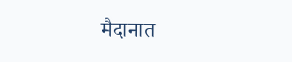मैदानात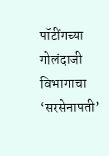पॉटींगच्या गोलंदाजी विभागाचा ‘सरसेनापती’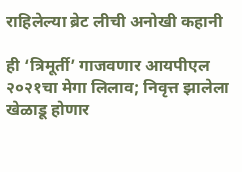राहिलेल्या ब्रेट लीची अनोखी कहानी

ही ‘त्रिमूर्ती’ गाजवणार आयपीएल २०२१चा मेगा लिलाव; निवृत्त झालेला खेळाडू होणार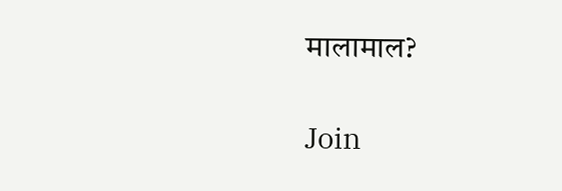मालामाल?

Join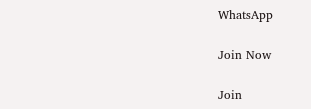WhatsApp

Join Now

Join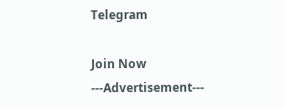Telegram

Join Now
---Advertisement---